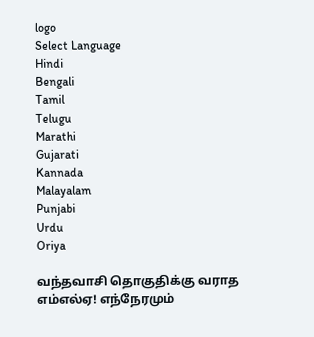logo
Select Language
Hindi
Bengali
Tamil
Telugu
Marathi
Gujarati
Kannada
Malayalam
Punjabi
Urdu
Oriya

வந்தவாசி தொகுதிக்கு வராத எம்எல்ஏ! எந்நேரமும்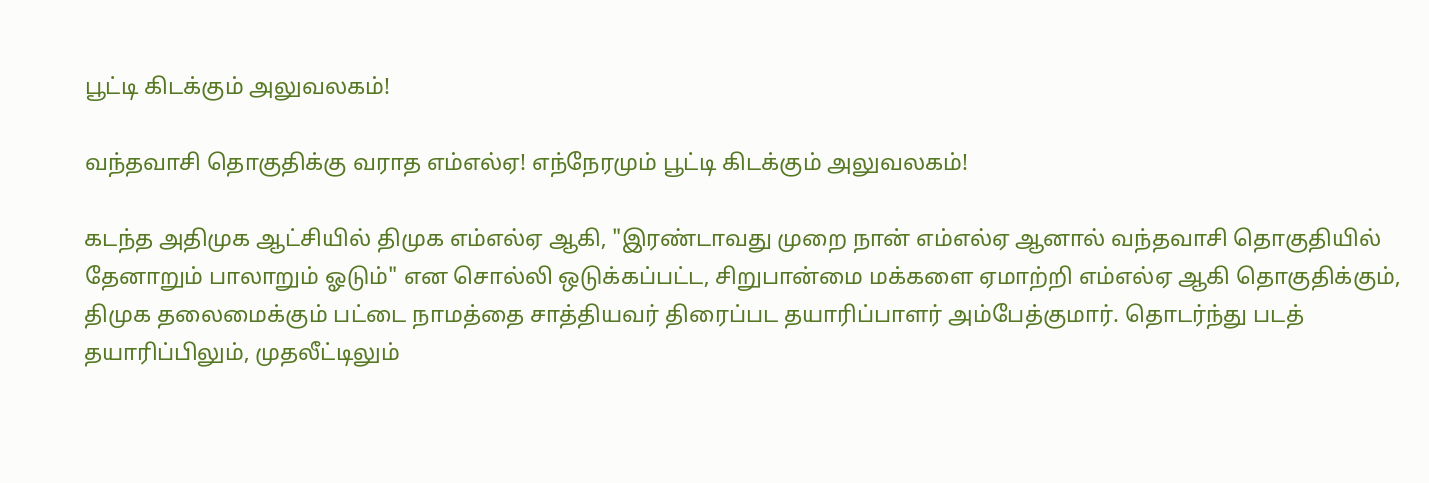பூட்டி கிடக்கும் அலுவலகம்!

வந்தவாசி தொகுதிக்கு வராத எம்எல்ஏ! எந்நேரமும் பூட்டி கிடக்கும் அலுவலகம்!

கடந்த அதிமுக ஆட்சியில் திமுக எம்எல்ஏ ஆகி, "இரண்டாவது முறை நான் எம்எல்ஏ ஆனால் வந்தவாசி தொகுதியில் தேனாறும் பாலாறும் ஓடும்" என சொல்லி ஒடுக்கப்பட்ட, சிறுபான்மை மக்களை ஏமாற்றி எம்எல்ஏ ஆகி தொகுதிக்கும், திமுக தலைமைக்கும் பட்டை நாமத்தை சாத்தியவர் திரைப்பட தயாரிப்பாளர் அம்பேத்குமார். தொடர்ந்து படத் தயாரிப்பிலும், முதலீட்டிலும்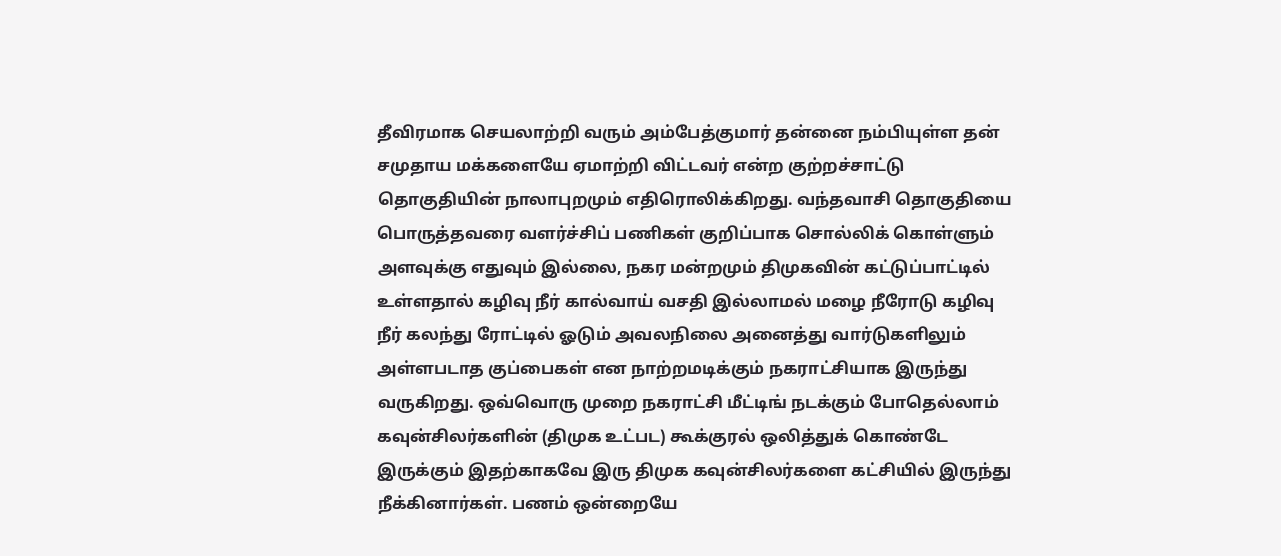தீவிரமாக செயலாற்றி வரும் அம்பேத்குமார் தன்னை நம்பியுள்ள தன் சமுதாய மக்களையே ஏமாற்றி விட்டவர் என்ற குற்றச்சாட்டு தொகுதியின் நாலாபுறமும் எதிரொலிக்கிறது. வந்தவாசி தொகுதியை பொருத்தவரை வளர்ச்சிப் பணிகள் குறிப்பாக சொல்லிக் கொள்ளும் அளவுக்கு எதுவும் இல்லை, நகர மன்றமும் திமுகவின் கட்டுப்பாட்டில் உள்ளதால் கழிவு நீர் கால்வாய் வசதி இல்லாமல் மழை நீரோடு கழிவு நீர் கலந்து ரோட்டில் ஓடும் அவலநிலை அனைத்து வார்டுகளிலும் அள்ளபடாத குப்பைகள் என நாற்றமடிக்கும் நகராட்சியாக இருந்து வருகிறது. ஒவ்வொரு முறை நகராட்சி மீட்டிங் நடக்கும் போதெல்லாம் கவுன்சிலர்களின் (திமுக உட்பட) கூக்குரல் ஒலித்துக் கொண்டே இருக்கும் இதற்காகவே இரு திமுக கவுன்சிலர்களை கட்சியில் இருந்து நீக்கினார்கள். பணம் ஒன்றையே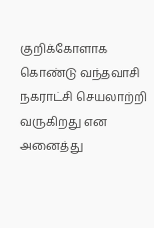குறிக்கோளாக கொண்டு வந்தவாசி நகராட்சி செயலாற்றி வருகிறது என அனைத்து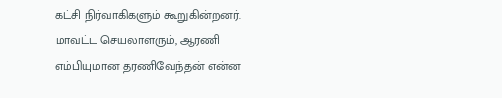கட்சி நிர்வாகிகளும் கூறுகின்றனர். மாவட்ட செயலாளரும், ஆரணி எம்பியுமான தரணிவேந்தன் என்ன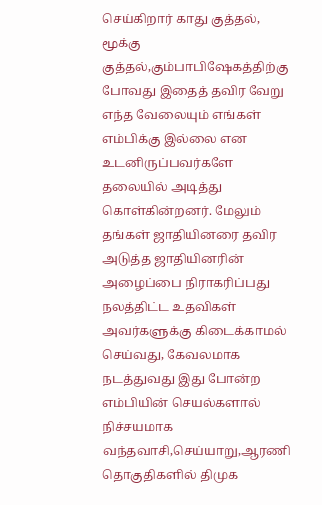செய்கிறார் காது குத்தல், மூக்கு குத்தல்,கும்பாபிஷேகத்திற்கு போவது இதைத் தவிர வேறு எந்த வேலையும் எங்கள் எம்பிக்கு இல்லை என உடனிருப்பவர்களே தலையில் அடித்து கொள்கின்றனர். மேலும் தங்கள் ஜாதியினரை தவிர அடுத்த ஜாதியினரின் அழைப்பை நிராகரிப்பது நலத்திட்ட உதவிகள் அவர்களுக்கு கிடைக்காமல் செய்வது, கேவலமாக நடத்துவது இது போன்ற எம்பியின் செயல்களால் நிச்சயமாக வந்தவாசி,செய்யாறு,ஆரணி தொகுதிகளில் திமுக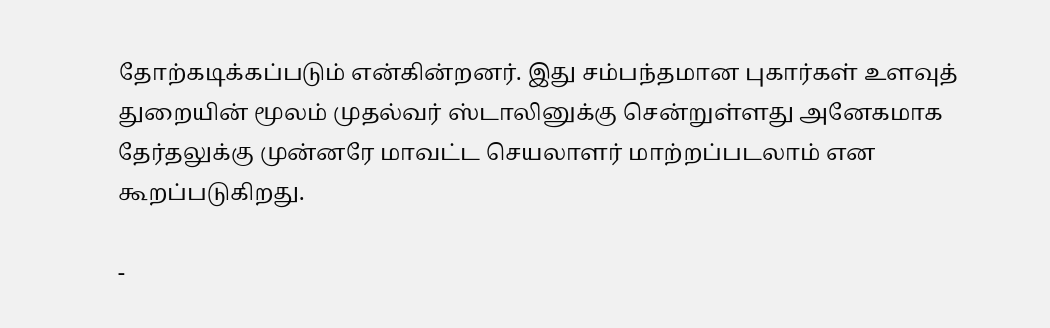தோற்கடிக்கப்படும் என்கின்றனர். இது சம்பந்தமான புகார்கள் உளவுத் துறையின் மூலம் முதல்வர் ஸ்டாலினுக்கு சென்றுள்ளது அனேகமாக தேர்தலுக்கு முன்னரே மாவட்ட செயலாளர் மாற்றப்படலாம் என கூறப்படுகிறது.

-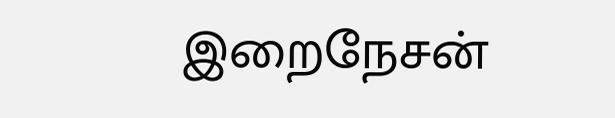இறைநேசன்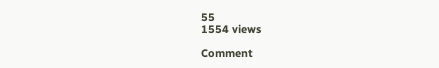55
1554 views

Comment